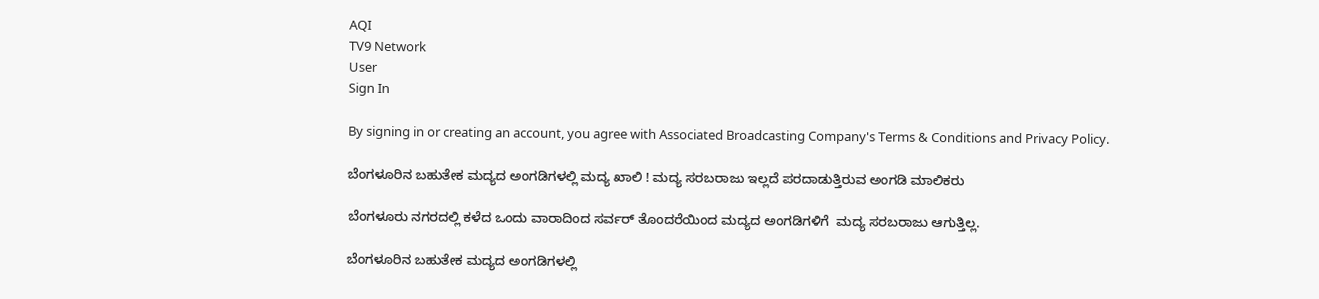AQI
TV9 Network
User
Sign In

By signing in or creating an account, you agree with Associated Broadcasting Company's Terms & Conditions and Privacy Policy.

ಬೆಂಗಳೂರಿನ ಬಹುತೇಕ ಮದ್ಯದ ಅಂಗಡಿಗಳಲ್ಲಿ ಮದ್ಯ ಖಾಲಿ ! ಮದ್ಯ ಸರಬರಾಜು ಇಲ್ಲದೆ ಪರದಾಡುತ್ತಿರುವ ಅಂಗಡಿ ಮಾಲಿಕರು

ಬೆಂಗಳೂರು ನಗರದಲ್ಲಿ ಕಳೆದ ಒಂದು ವಾರಾದಿಂದ ಸರ್ವರ್ ತೊಂದರೆಯಿಂದ ಮದ್ಯದ ಅಂಗಡಿಗಳಿಗೆ  ಮದ್ಯ ಸರಬರಾಜು ಆಗುತ್ತಿಲ್ಲ.

ಬೆಂಗಳೂರಿನ ಬಹುತೇಕ ಮದ್ಯದ ಅಂಗಡಿಗಳಲ್ಲಿ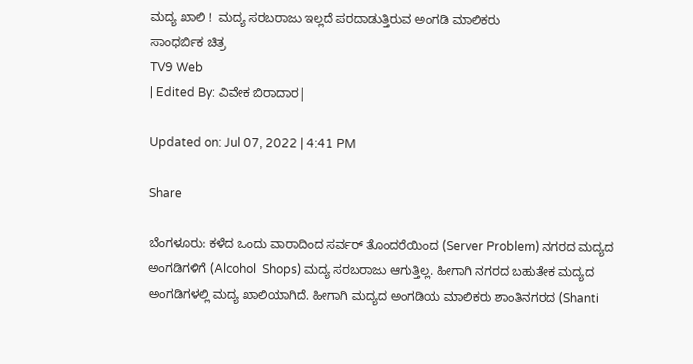ಮದ್ಯ ಖಾಲಿ !  ಮದ್ಯ ಸರಬರಾಜು ಇಲ್ಲದೆ ಪರದಾಡುತ್ತಿರುವ ಅಂಗಡಿ ಮಾಲಿಕರು
ಸಾಂಧರ್ಬಿಕ ಚಿತ್ರ
TV9 Web
| Edited By: ವಿವೇಕ ಬಿರಾದಾರ|

Updated on: Jul 07, 2022 | 4:41 PM

Share

ಬೆಂಗಳೂರು: ಕಳೆದ ಒಂದು ವಾರಾದಿಂದ ಸರ್ವರ್ ತೊಂದರೆಯಿಂದ (Server Problem) ನಗರದ ಮದ್ಯದ ಅಂಗಡಿಗಳಿಗೆ (Alcohol  Shops) ಮದ್ಯ ಸರಬರಾಜು ಆಗುತ್ತಿಲ್ಲ. ಹೀಗಾಗಿ ನಗರದ ಬಹುತೇಕ ಮದ್ಯದ ಅಂಗಡಿಗಳಲ್ಲಿ ಮದ್ಯ ಖಾಲಿಯಾಗಿದೆ. ಹೀಗಾಗಿ ಮದ್ಯದ ಅಂಗಡಿಯ ಮಾಲಿಕರು ಶಾಂತಿನಗರದ (Shanti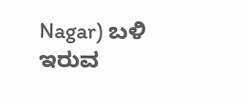Nagar) ಬಳಿ ಇರುವ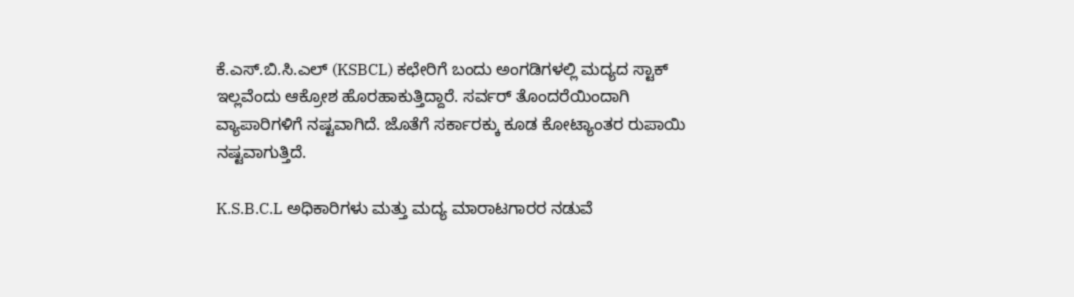ಕೆ.ಎಸ್.ಬಿ.ಸಿ.ಎಲ್ (KSBCL) ಕಛೇರಿಗೆ ಬಂದು ಅಂಗಡಿಗಳಲ್ಲಿ ಮದ್ಯದ ಸ್ಟಾಕ್ ಇಲ್ಲವೆಂದು ಆಕ್ರೋಶ ಹೊರಹಾಕುತ್ತಿದ್ದಾರೆ. ಸರ್ವರ್ ತೊಂದರೆಯಿಂದಾಗಿ ವ್ಯಾಪಾರಿಗಳಿಗೆ ನಷ್ಟವಾಗಿದೆ. ಜೊತೆಗೆ ಸರ್ಕಾರಕ್ಕು ಕೂಡ ಕೋಟ್ಯಾಂತರ ರುಪಾಯಿ ನಷ್ಟವಾಗುತ್ತಿದೆ.

K.S.B.C.L ಅಧಿಕಾರಿಗಳು ಮತ್ತು ಮದ್ಯ ಮಾರಾಟಗಾರರ ನಡುವೆ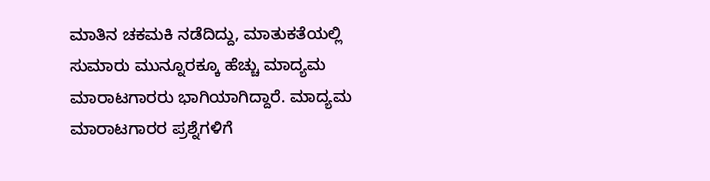ಮಾತಿನ ಚಕಮಕಿ ನಡೆದಿದ್ದು, ಮಾತುಕತೆಯಲ್ಲಿ ಸುಮಾರು ಮುನ್ನೂರಕ್ಕೂ ಹೆಚ್ಚು ಮಾದ್ಯಮ ಮಾರಾಟಗಾರರು ಭಾಗಿಯಾಗಿದ್ದಾರೆ. ಮಾದ್ಯಮ ಮಾರಾಟಗಾರರ ಪ್ರಶ್ನೆಗಳಿಗೆ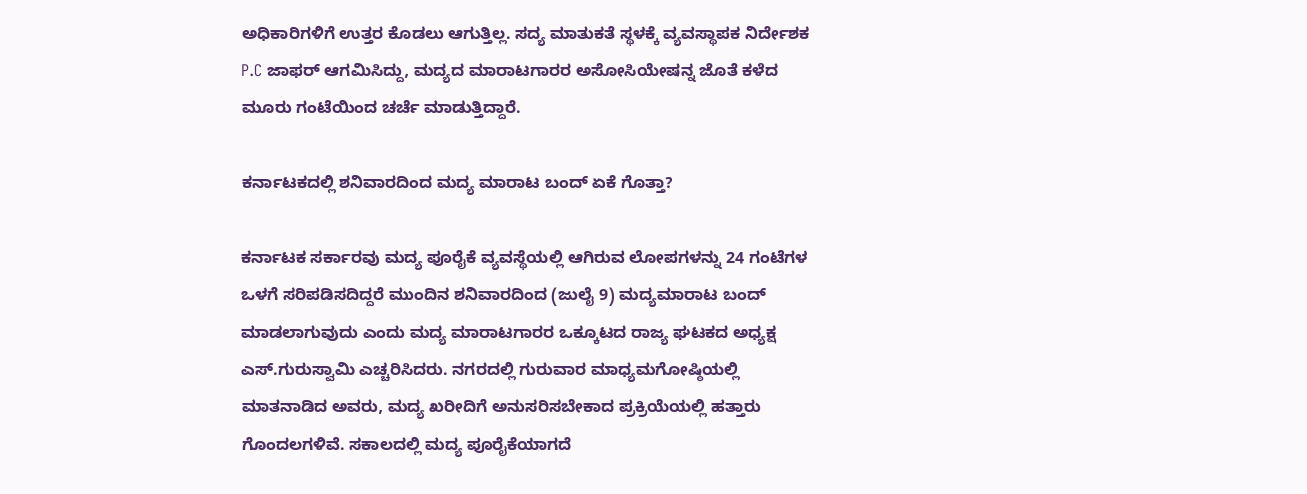ಅಧಿಕಾರಿಗಳಿಗೆ ಉತ್ತರ ಕೊಡಲು ಆಗುತ್ತಿಲ್ಲ. ಸದ್ಯ ಮಾತುಕತೆ ಸ್ಥಳಕ್ಕೆ ವ್ಯವಸ್ಥಾಪಕ ನಿರ್ದೇಶಕ P.C ಜಾಫರ್ ಆಗಮಿಸಿದ್ದು, ಮದ್ಯದ ಮಾರಾಟಗಾರರ ಅಸೋಸಿಯೇಷನ್ನ ಜೊತೆ ಕಳೆದ ಮೂರು ಗಂಟೆಯಿಂದ ಚರ್ಚೆ ಮಾಡುತ್ತಿದ್ದಾರೆ.

ಕರ್ನಾಟಕದಲ್ಲಿ ಶನಿವಾರದಿಂದ ಮದ್ಯ ಮಾರಾಟ ಬಂದ್ ಏಕೆ ಗೊತ್ತಾ?

ಕರ್ನಾಟಕ ಸರ್ಕಾರವು ಮದ್ಯ ಪೂರೈಕೆ ವ್ಯವಸ್ಥೆಯಲ್ಲಿ ಆಗಿರುವ ಲೋಪಗಳನ್ನು 24 ಗಂಟೆಗಳ ಒಳಗೆ ಸರಿಪಡಿಸದಿದ್ದರೆ ಮುಂದಿನ ಶನಿವಾರದಿಂದ (ಜುಲೈ 9) ಮದ್ಯಮಾರಾಟ ಬಂದ್ ಮಾಡಲಾಗುವುದು ಎಂದು ಮದ್ಯ ಮಾರಾಟಗಾರರ ಒಕ್ಕೂಟದ ರಾಜ್ಯ ಘಟಕದ ಅಧ್ಯಕ್ಷ ಎಸ್.ಗುರುಸ್ವಾಮಿ ಎಚ್ಚರಿಸಿದರು. ನಗರದಲ್ಲಿ ಗುರುವಾರ ಮಾಧ್ಯಮಗೋಷ್ಠಿಯಲ್ಲಿ ಮಾತನಾಡಿದ ಅವರು, ಮದ್ಯ ಖರೀದಿಗೆ ಅನುಸರಿಸಬೇಕಾದ ಪ್ರಕ್ರಿಯೆಯಲ್ಲಿ ಹತ್ತಾರು ಗೊಂದಲಗಳಿವೆ. ಸಕಾಲದಲ್ಲಿ ಮದ್ಯ ಪೂರೈಕೆಯಾಗದೆ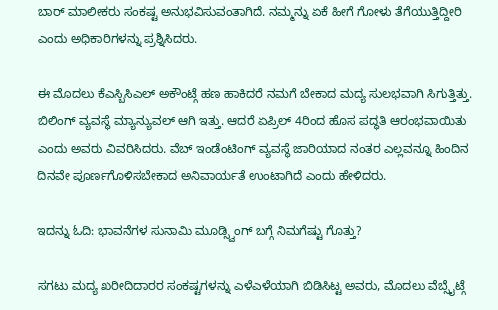ಬಾರ್ ಮಾಲೀಕರು ಸಂಕಷ್ಟ ಅನುಭವಿಸುವಂತಾಗಿದೆ. ನಮ್ಮನ್ನು ಏಕೆ ಹೀಗೆ ಗೋಳು ತೆಗೆಯುತ್ತಿದ್ದೀರಿ ಎಂದು ಅಧಿಕಾರಿಗಳನ್ನು ಪ್ರಶ್ನಿಸಿದರು.

ಈ ಮೊದಲು ಕೆಎಸ್ಬಿಸಿಎಲ್ ಅಕೌಂಟ್ಗೆ ಹಣ ಹಾಕಿದರೆ ನಮಗೆ ಬೇಕಾದ ಮದ್ಯ ಸುಲಭವಾಗಿ ಸಿಗುತ್ತಿತ್ತು. ಬಿಲಿಂಗ್ ವ್ಯವಸ್ಥೆ ಮ್ಯಾನ್ಯುವಲ್ ಆಗಿ ಇತ್ತು. ಆದರೆ ಏಪ್ರಿಲ್ 4ರಿಂದ ಹೊಸ ಪದ್ಧತಿ ಆರಂಭವಾಯಿತು ಎಂದು ಅವರು ವಿವರಿಸಿದರು. ವೆಬ್ ಇಂಡೆಂಟಿಂಗ್ ವ್ಯವಸ್ಥೆ ಜಾರಿಯಾದ ನಂತರ ಎಲ್ಲವನ್ನೂ ಹಿಂದಿನ ದಿನವೇ ಪೂರ್ಣಗೊಳಿಸಬೇಕಾದ ಅನಿವಾರ್ಯತೆ ಉಂಟಾಗಿದೆ ಎಂದು ಹೇಳಿದರು.

ಇದನ್ನು ಓದಿ: ಭಾವನೆಗಳ ಸುನಾಮಿ ಮೂಡ್ಸ್ವಿಂಗ್ ಬಗ್ಗೆ ನಿಮಗೆಷ್ಟು ಗೊತ್ತು?

ಸಗಟು ಮದ್ಯ ಖರೀದಿದಾರರ ಸಂಕಷ್ಟಗಳನ್ನು ಎಳೆಎಳೆಯಾಗಿ ಬಿಡಿಸಿಟ್ಟ ಅವರು, ಮೊದಲು ವೆಬ್ಸೈಟ್ಗೆ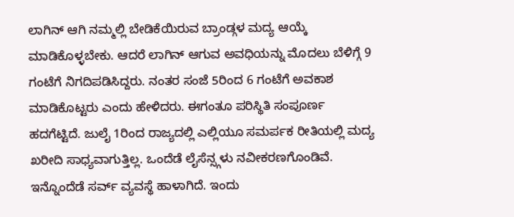ಲಾಗಿನ್ ಆಗಿ ನಮ್ಮಲ್ಲಿ ಬೇಡಿಕೆಯಿರುವ ಬ್ರಾಂಡ್ಗಳ ಮದ್ಯ ಆಯ್ಕೆ ಮಾಡಿಕೊಳ್ಳಬೇಕು. ಆದರೆ ಲಾಗಿನ್ ಆಗುವ ಅವಧಿಯನ್ನು ಮೊದಲು ಬೆಳಿಗ್ಗೆ 9 ಗಂಟೆಗೆ ನಿಗದಿಪಡಿಸಿದ್ದರು. ನಂತರ ಸಂಜೆ 5ರಿಂದ 6 ಗಂಟೆಗೆ ಅವಕಾಶ ಮಾಡಿಕೊಟ್ಟರು ಎಂದು ಹೇಳಿದರು. ಈಗಂತೂ ಪರಿಸ್ಥಿತಿ ಸಂಪೂರ್ಣ ಹದಗೆಟ್ಟಿದೆ. ಜುಲೈ 1ರಿಂದ ರಾಜ್ಯದಲ್ಲಿ ಎಲ್ಲಿಯೂ ಸಮರ್ಪಕ ರೀತಿಯಲ್ಲಿ ಮದ್ಯ ಖರೀದಿ ಸಾಧ್ಯವಾಗುತ್ತಿಲ್ಲ. ಒಂದೆಡೆ ಲೈಸೆನ್ಸ್ಗಳು ನವೀಕರಣಗೊಂಡಿವೆ. ಇನ್ನೊಂದೆಡೆ ಸರ್ವ್ ವ್ಯವಸ್ಥೆ ಹಾಳಾಗಿದೆ. ಇಂದು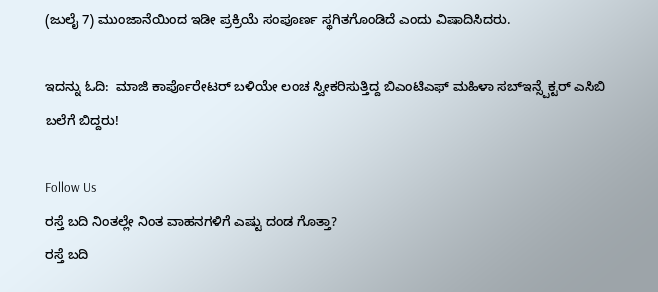(ಜುಲೈ 7) ಮುಂಜಾನೆಯಿಂದ ಇಡೀ ಪ್ರಕ್ರಿಯೆ ಸಂಪೂರ್ಣ ಸ್ಥಗಿತಗೊಂಡಿದೆ ಎಂದು ವಿಷಾದಿಸಿದರು.

ಇದನ್ನು ಓದಿ:  ಮಾಜಿ ಕಾರ್ಪೊರೇಟರ್‌ ಬಳಿಯೇ ಲಂಚ ಸ್ವೀಕರಿಸುತ್ತಿದ್ದ ಬಿಎಂಟಿಎಫ್ ಮಹಿಳಾ ಸಬ್ಇನ್ಸ್ಪೆಕ್ಟರ್ ಎಸಿಬಿ ಬಲೆಗೆ ಬಿದ್ದರು!

Follow Us
ರಸ್ತೆ ಬದಿ ನಿಂತಲ್ಲೇ ನಿಂತ ವಾಹನಗಳಿಗೆ ಎಷ್ಟು ದಂಡ ಗೊತ್ತಾ?
ರಸ್ತೆ ಬದಿ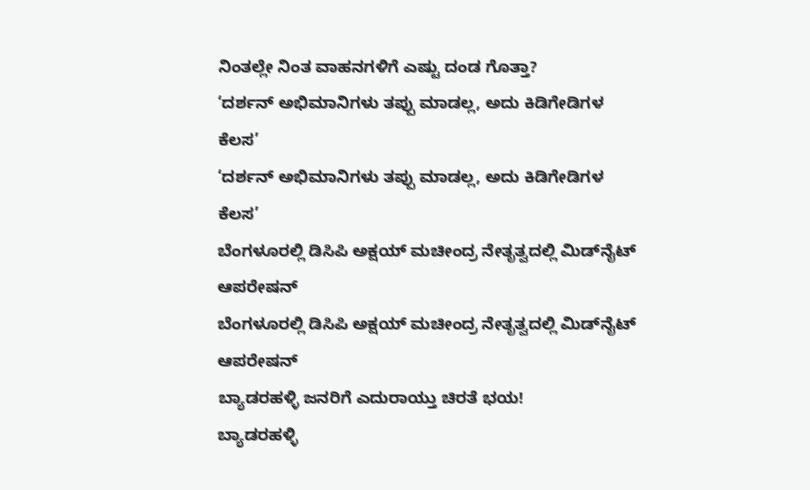ನಿಂತಲ್ಲೇ ನಿಂತ ವಾಹನಗಳಿಗೆ ಎಷ್ಟು ದಂಡ ಗೊತ್ತಾ?
‘ದರ್ಶನ್ ಅಭಿಮಾನಿಗಳು ತಪ್ಪು ಮಾಡಲ್ಲ, ಅದು ಕಿಡಿಗೇಡಿಗಳ ಕೆಲಸ’
‘ದರ್ಶನ್ ಅಭಿಮಾನಿಗಳು ತಪ್ಪು ಮಾಡಲ್ಲ, ಅದು ಕಿಡಿಗೇಡಿಗಳ ಕೆಲಸ’
ಬೆಂಗಳೂರಲ್ಲಿ ಡಿಸಿಪಿ ಅಕ್ಷಯ್ ಮಚೀಂದ್ರ ನೇತೃತ್ವದಲ್ಲಿ ಮಿಡ್‌ನೈಟ್ ಆಪರೇಷನ್
ಬೆಂಗಳೂರಲ್ಲಿ ಡಿಸಿಪಿ ಅಕ್ಷಯ್ ಮಚೀಂದ್ರ ನೇತೃತ್ವದಲ್ಲಿ ಮಿಡ್‌ನೈಟ್ ಆಪರೇಷನ್
ಬ್ಯಾಡರಹಳ್ಳಿ ಜನರಿಗೆ ಎದುರಾಯ್ತು ಚಿರತೆ ಭಯ!
ಬ್ಯಾಡರಹಳ್ಳಿ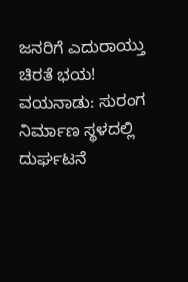ಜನರಿಗೆ ಎದುರಾಯ್ತು ಚಿರತೆ ಭಯ!
ವಯನಾಡು: ಸುರಂಗ ನಿರ್ಮಾಣ ಸ್ಥಳದಲ್ಲಿ ದುರ್ಘಟನೆ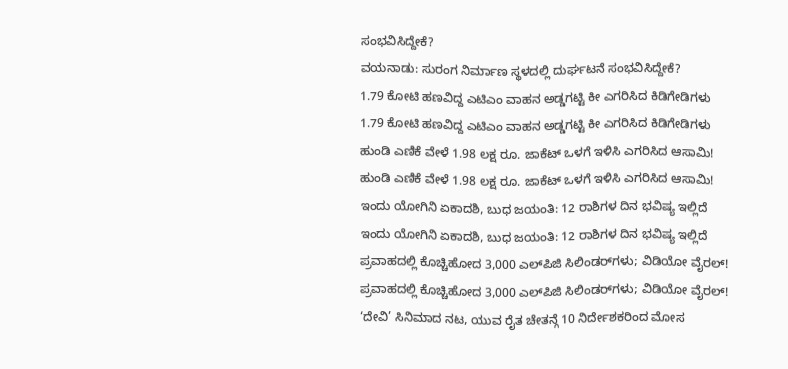ಸಂಭವಿಸಿದ್ದೇಕೆ?
ವಯನಾಡು: ಸುರಂಗ ನಿರ್ಮಾಣ ಸ್ಥಳದಲ್ಲಿ ದುರ್ಘಟನೆ ಸಂಭವಿಸಿದ್ದೇಕೆ?
1.79 ಕೋಟಿ ಹಣವಿದ್ದ ಎಟಿಎಂ ವಾಹನ ಅಡ್ಡಗಟ್ಟಿ ಕೀ ಎಗರಿಸಿದ ಕಿಡಿಗೇಡಿಗಳು
1.79 ಕೋಟಿ ಹಣವಿದ್ದ ಎಟಿಎಂ ವಾಹನ ಅಡ್ಡಗಟ್ಟಿ ಕೀ ಎಗರಿಸಿದ ಕಿಡಿಗೇಡಿಗಳು
ಹುಂಡಿ ಎಣಿಕೆ ವೇಳೆ 1.98 ಲಕ್ಷ ರೂ. ಜಾಕೆಟ್ ಒಳಗೆ ಇಳಿಸಿ ಎಗರಿಸಿದ ಆಸಾಮಿ!
ಹುಂಡಿ ಎಣಿಕೆ ವೇಳೆ 1.98 ಲಕ್ಷ ರೂ. ಜಾಕೆಟ್ ಒಳಗೆ ಇಳಿಸಿ ಎಗರಿಸಿದ ಆಸಾಮಿ!
ಇಂದು ಯೋಗಿನಿ ಏಕಾದಶಿ, ಬುಧ ಜಯಂತಿ: 12 ರಾಶಿಗಳ ದಿನ ಭವಿಷ್ಯ ಇಲ್ಲಿದೆ
ಇಂದು ಯೋಗಿನಿ ಏಕಾದಶಿ, ಬುಧ ಜಯಂತಿ: 12 ರಾಶಿಗಳ ದಿನ ಭವಿಷ್ಯ ಇಲ್ಲಿದೆ
ಪ್ರವಾಹದಲ್ಲಿ ಕೊಚ್ಚಿಹೋದ 3,000 ಎಲ್‌ಪಿಜಿ ಸಿಲಿಂಡರ್‌ಗಳು; ವಿಡಿಯೋ ವೈರಲ್!
ಪ್ರವಾಹದಲ್ಲಿ ಕೊಚ್ಚಿಹೋದ 3,000 ಎಲ್‌ಪಿಜಿ ಸಿಲಿಂಡರ್‌ಗಳು; ವಿಡಿಯೋ ವೈರಲ್!
‘ದೇವಿ’ ಸಿನಿಮಾದ ನಟ, ಯುವ ರೈತ ಚೇತನ್ಗೆ 10 ನಿರ್ದೇಶಕರಿಂದ ಮೋಸ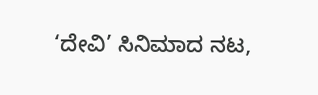‘ದೇವಿ’ ಸಿನಿಮಾದ ನಟ,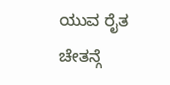ಯುವ ರೈತ ಚೇತನ್ಗೆ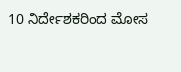10 ನಿರ್ದೇಶಕರಿಂದ ಮೋಸ